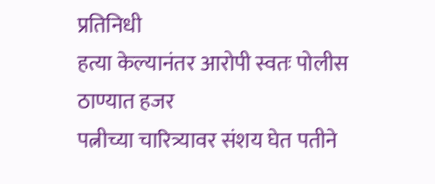प्रतिनिधी
हत्या केल्यानंतर आरोपी स्वतः पोलीस ठाण्यात हजर
पत्नीच्या चारित्र्यावर संशय घेत पतीने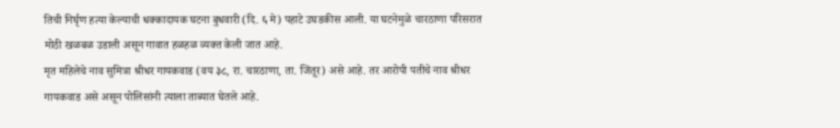तिची निर्घृण हत्या केल्याची धक्कादायक घटना बुधवारी (दि. ६ मे) पहाटे उघडकीस आली. या घटनेमुळे चारठाणा परिसरात मोठी खळबळ उडाली असून गावात हळहळ व्यक्त केली जात आहे.
मृत महिलेचे नाव सुमित्रा श्रीधर गायकवाड (वय ३८, रा. चारठाणा, ता. जिंतूर) असे आहे. तर आरोपी पतीचे नाव श्रीधर गायकवाड असे असून पोलिसांनी त्याला ताब्यात घेतले आहे.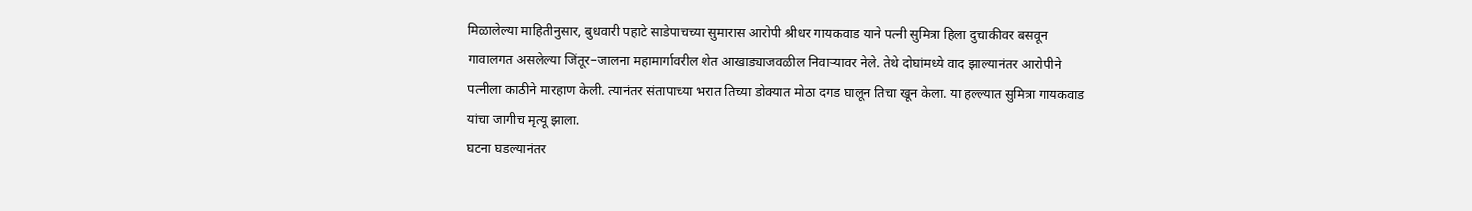मिळालेल्या माहितीनुसार, बुधवारी पहाटे साडेपाचच्या सुमारास आरोपी श्रीधर गायकवाड याने पत्नी सुमित्रा हिला दुचाकीवर बसवून गावालगत असलेल्या जिंतूर–जालना महामार्गावरील शेत आखाड्याजवळील निवाऱ्यावर नेले. तेथे दोघांमध्ये वाद झाल्यानंतर आरोपीने पत्नीला काठीने मारहाण केली. त्यानंतर संतापाच्या भरात तिच्या डोक्यात मोठा दगड घालून तिचा खून केला. या हल्ल्यात सुमित्रा गायकवाड यांचा जागीच मृत्यू झाला.
घटना घडल्यानंतर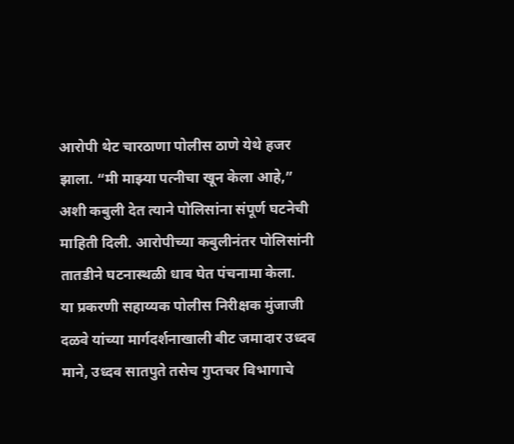आरोपी थेट चारठाणा पोलीस ठाणे येथे हजर झाला. “मी माझ्या पत्नीचा खून केला आहे,” अशी कबुली देत त्याने पोलिसांना संपूर्ण घटनेची माहिती दिली. आरोपीच्या कबुलीनंतर पोलिसांनी तातडीने घटनास्थळी धाव घेत पंचनामा केला.
या प्रकरणी सहाय्यक पोलीस निरीक्षक मुंजाजी दळवे यांच्या मार्गदर्शनाखाली बीट जमादार उध्दव माने, उध्दव सातपुते तसेच गुप्तचर विभागाचे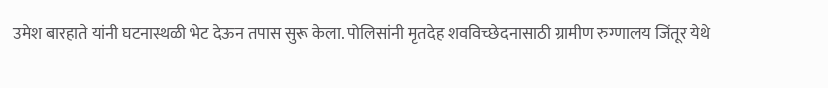उमेश बारहाते यांनी घटनास्थळी भेट देऊन तपास सुरू केला. पोलिसांनी मृतदेह शवविच्छेदनासाठी ग्रामीण रुग्णालय जिंतूर येथे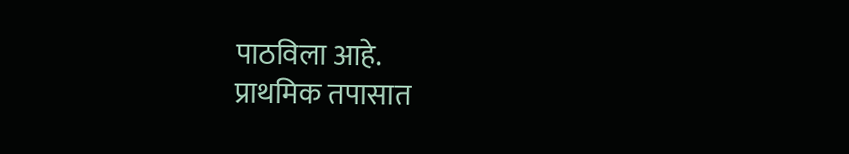पाठविला आहे.
प्राथमिक तपासात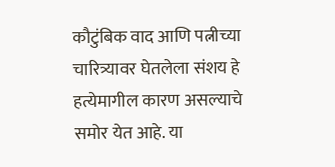कौटुंबिक वाद आणि पत्नीच्या चारित्र्यावर घेतलेला संशय हे हत्येमागील कारण असल्याचे समोर येत आहे. या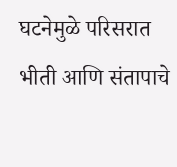घटनेमुळे परिसरात भीती आणि संतापाचे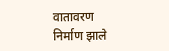वातावरण निर्माण झाले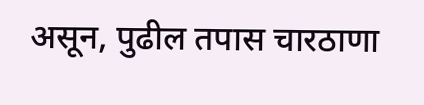असून, पुढील तपास चारठाणा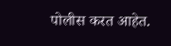पोलीस करत आहेत.